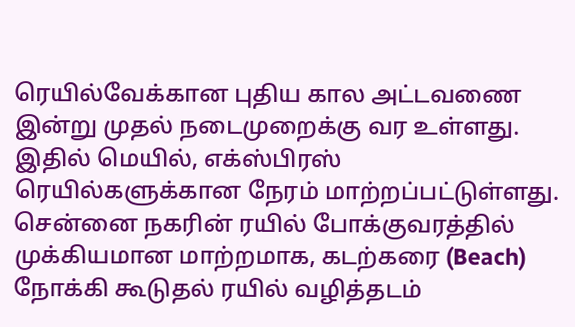ரெயில்வேக்கான புதிய கால அட்டவணை இன்று முதல் நடைமுறைக்கு வர உள்ளது. இதில் மெயில், எக்ஸ்பிரஸ் ரெயில்களுக்கான நேரம் மாற்றப்பட்டுள்ளது.
சென்னை நகரின் ரயில் போக்குவரத்தில் முக்கியமான மாற்றமாக, கடற்கரை (Beach) நோக்கி கூடுதல் ரயில் வழித்தடம்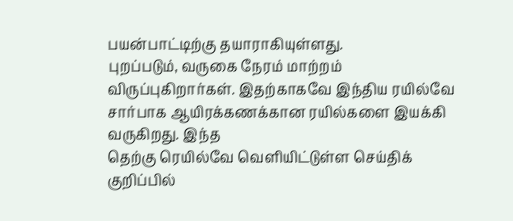பயன்பாட்டிற்கு தயாராகியுள்ளது.
புறப்படும், வருகை நேரம் மாற்றம் விருப்புகிறார்கள். இதற்காகவே இந்திய ரயில்வே சார்பாக ஆயிரக்கணக்கான ரயில்களை இயக்கி வருகிறது. இந்த
தெற்கு ரெயில்வே வெளியிட்டுள்ள செய்திக் குறிப்பில்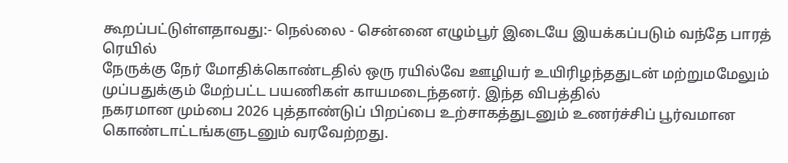கூறப்பட்டுள்ளதாவது:- நெல்லை - சென்னை எழும்பூர் இடையே இயக்கப்படும் வந்தே பாரத் ரெயில்
நேருக்கு நேர் மோதிக்கொண்டதில் ஒரு ரயில்வே ஊழியர் உயிரிழந்ததுடன் மற்றுமமேலும் முப்பதுக்கும் மேற்பட்ட பயணிகள் காயமடைந்தனர். இந்த விபத்தில்
நகரமான மும்பை 2026 புத்தாண்டுப் பிறப்பை உற்சாகத்துடனும் உணர்ச்சிப் பூர்வமான கொண்டாட்டங்களுடனும் வரவேற்றது.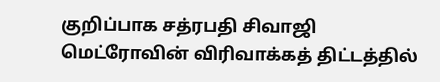குறிப்பாக சத்ரபதி சிவாஜி
மெட்ரோவின் விரிவாக்கத் திட்டத்தில்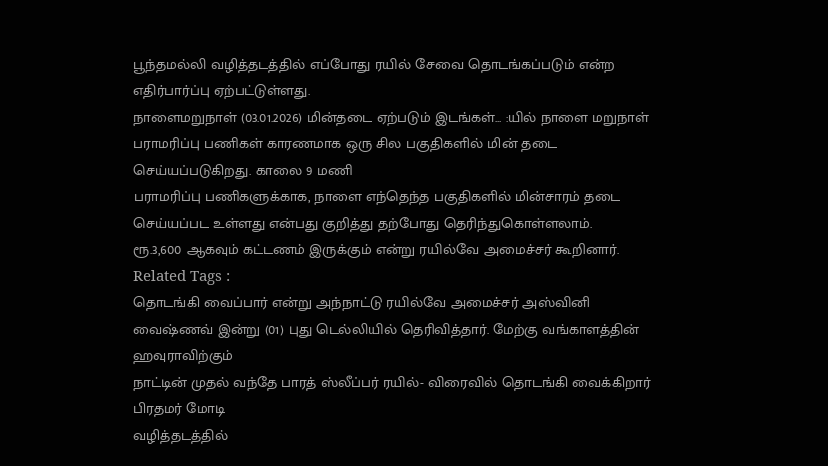பூந்தமல்லி வழித்தடத்தில் எப்போது ரயில் சேவை தொடங்கப்படும் என்ற எதிர்பார்ப்பு ஏற்பட்டுள்ளது.
நாளைமறுநாள் (03.01.2026) மின்தடை ஏற்படும் இடங்கள்... :யில் நாளை மறுநாள் பராமரிப்பு பணிகள் காரணமாக ஒரு சில பகுதிகளில் மின் தடை செய்யப்படுகிறது. காலை 9 மணி
பராமரிப்பு பணிகளுக்காக, நாளை எந்தெந்த பகுதிகளில் மின்சாரம் தடை செய்யப்பட உள்ளது என்பது குறித்து தற்போது தெரிந்துகொள்ளலாம்.
ரூ.3,600 ஆகவும் கட்டணம் இருக்கும் என்று ரயில்வே அமைச்சர் கூறினார். Related Tags :
தொடங்கி வைப்பார் என்று அந்நாட்டு ரயில்வே அமைச்சர் அஸ்வினி வைஷ்ணவ் இன்று (01) புது டெல்லியில் தெரிவித்தார். மேற்கு வங்காளத்தின் ஹவுராவிற்கும்
நாட்டின் முதல் வந்தே பாரத் ஸ்லீப்பர் ரயில்- விரைவில் தொடங்கி வைக்கிறார் பிரதமர் மோடி
வழித்தடத்தில்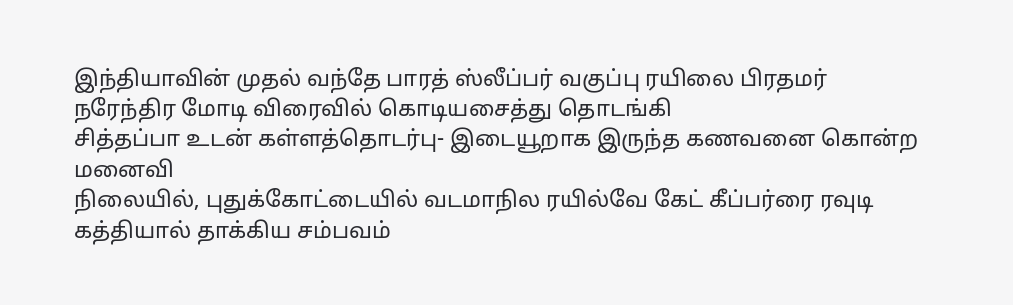இந்தியாவின் முதல் வந்தே பாரத் ஸ்லீப்பர் வகுப்பு ரயிலை பிரதமர் நரேந்திர மோடி விரைவில் கொடியசைத்து தொடங்கி
சித்தப்பா உடன் கள்ளத்தொடர்பு- இடையூறாக இருந்த கணவனை கொன்ற மனைவி
நிலையில், புதுக்கோட்டையில் வடமாநில ரயில்வே கேட் கீப்பர்ரை ரவுடி கத்தியால் தாக்கிய சம்பவம்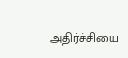அதிர்ச்சியை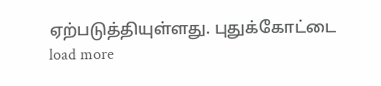ஏற்படுத்தியுள்ளது. புதுக்கோட்டை
load more